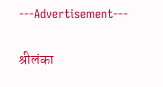---Advertisement---

श्रीलंका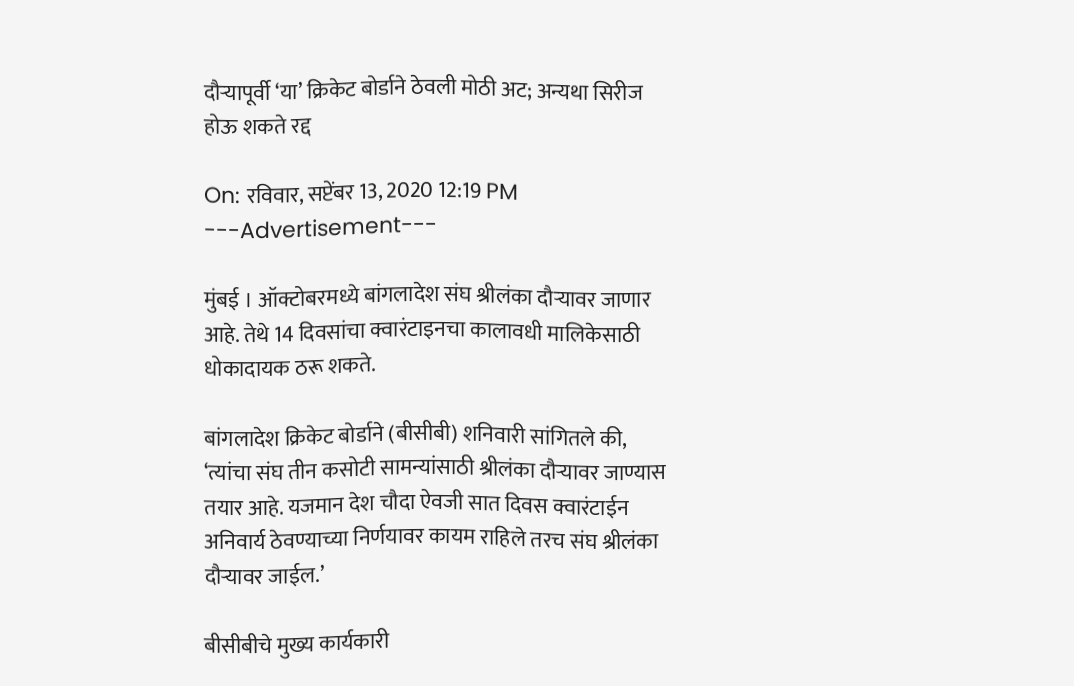दौऱ्यापूर्वी ‘या’ क्रिकेट बोर्डाने ठेवली मोठी अट; अन्यथा सिरीज होऊ शकते रद्द

On: रविवार, सप्टेंबर 13, 2020 12:19 PM
---Advertisement---

मुंबई । ऑक्टोबरमध्ये बांगलादेश संघ श्रीलंका दौऱ्यावर जाणार आहे. तेथे 14 दिवसांचा क्वारंटाइनचा कालावधी मालिकेसाठी धोकादायक ठरू शकते.

बांगलादेश क्रिकेट बोर्डाने (बीसीबी) शनिवारी सांगितले की, ‘त्यांचा संघ तीन कसोटी सामन्यांसाठी श्रीलंका दौर्‍यावर जाण्यास तयार आहे. यजमान देश चौदा ऐवजी सात दिवस क्वारंटाईन अनिवार्य ठेवण्याच्या निर्णयावर कायम राहिले तरच संघ श्रीलंका  दौऱ्यावर जाईल.’

बीसीबीचे मुख्य कार्यकारी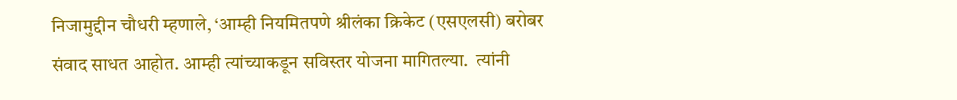निजामुद्दीन चौधरी म्हणाले, ‘आम्ही नियमितपणे श्रीलंका क्रिकेट (एसएलसी) बरोबर संवाद साधत आहोत. आम्ही त्यांच्याकडून सविस्तर योजना मागितल्या.  त्यांनी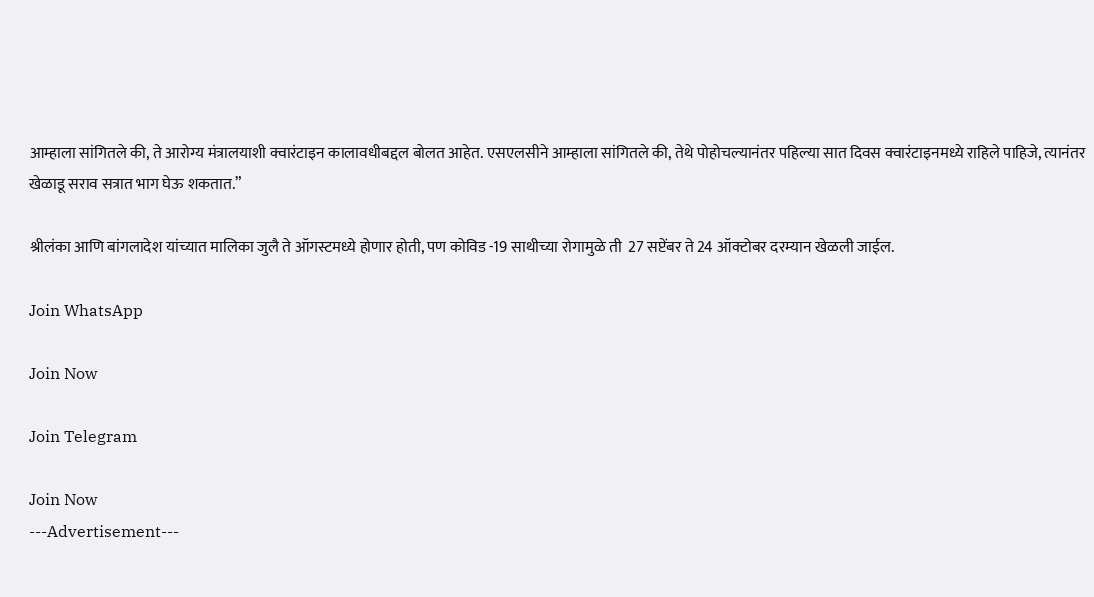आम्हाला सांगितले की, ते आरोग्य मंत्रालयाशी क्वारंटाइन कालावधीबद्दल बोलत आहेत. एसएलसीने आम्हाला सांगितले की, तेथे पोहोचल्यानंतर पहिल्या सात दिवस क्वारंटाइनमध्ये राहिले पाहिजे, त्यानंतर खेळाडू सराव सत्रात भाग घेऊ शकतात.”

श्रीलंका आणि बांगलादेश यांच्यात मालिका जुलै ते ऑगस्टमध्ये होणार होती, पण कोविड -19 साथीच्या रोगामुळे ती  27 सप्टेंबर ते 24 ऑक्टोबर दरम्यान खेळली जाईल.

Join WhatsApp

Join Now

Join Telegram

Join Now
---Advertisement---